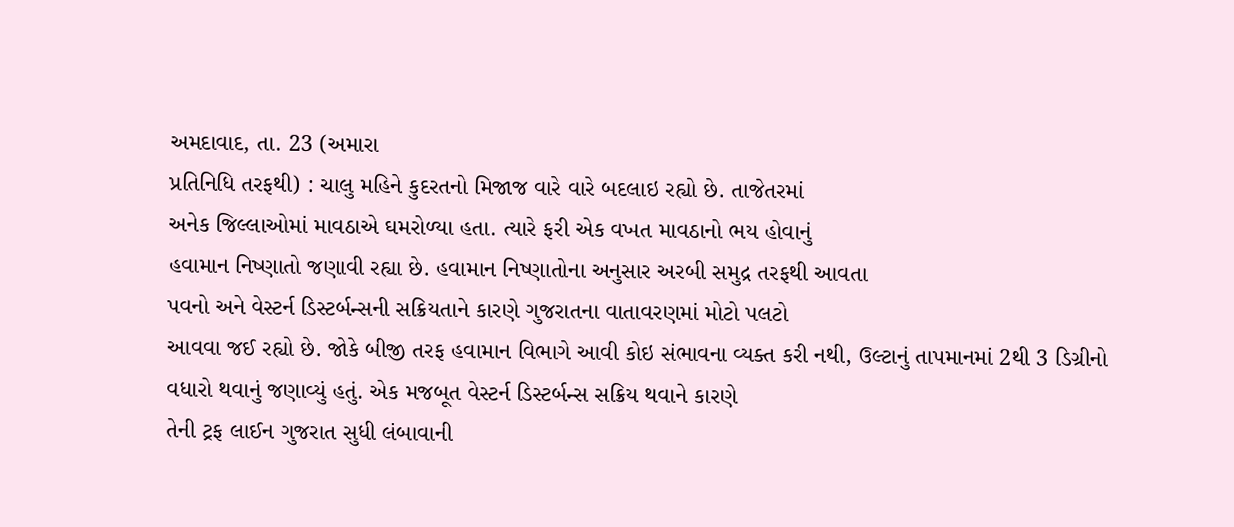અમદાવાદ, તા. 23 (અમારા
પ્રતિનિધિ તરફથી) : ચાલુ મહિને કુદરતનો મિજાજ વારે વારે બદલાઇ રહ્યો છે. તાજેતરમાં
અનેક જિલ્લાઓમાં માવઠાએ ઘમરોળ્યા હતા. ત્યારે ફરી એક વખત માવઠાનો ભય હોવાનું
હવામાન નિષ્ણાતો જણાવી રહ્યા છે. હવામાન નિષ્ણાતોના અનુસાર અરબી સમુદ્ર તરફથી આવતા
પવનો અને વેસ્ટર્ન ડિસ્ટર્બન્સની સક્રિયતાને કારણે ગુજરાતના વાતાવરણમાં મોટો પલટો
આવવા જઈ રહ્યો છે. જોકે બીજી તરફ હવામાન વિભાગે આવી કોઇ સંભાવના વ્યક્ત કરી નથી, ઉલ્ટાનું તાપમાનમાં 2થી 3 ડિગ્રીનો
વધારો થવાનું જણાવ્યું હતું. એક મજબૂત વેસ્ટર્ન ડિસ્ટર્બન્સ સક્રિય થવાને કારણે
તેની ટ્રફ લાઈન ગુજરાત સુધી લંબાવાની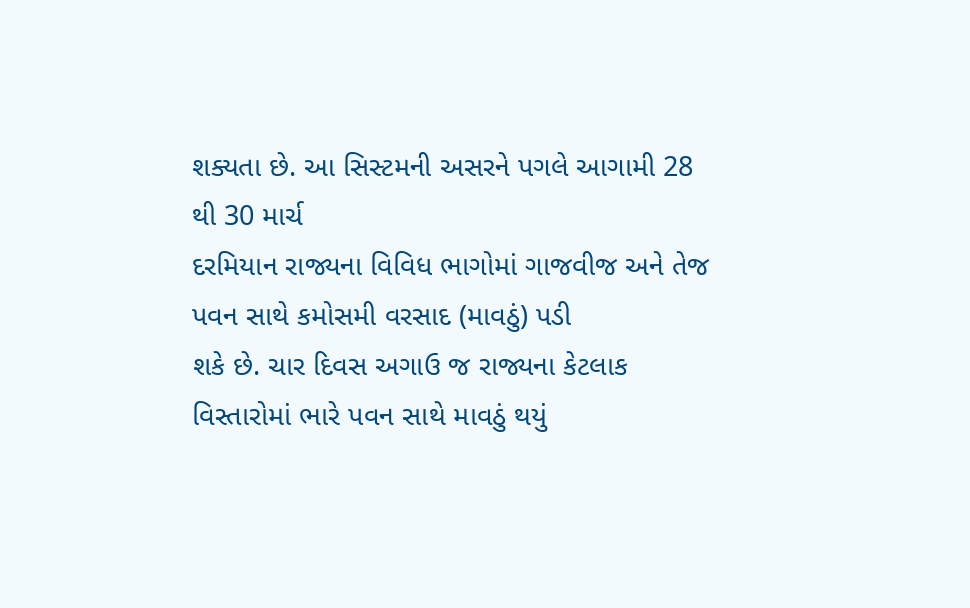શક્યતા છે. આ સિસ્ટમની અસરને પગલે આગામી 28 થી 30 માર્ચ
દરમિયાન રાજ્યના વિવિધ ભાગોમાં ગાજવીજ અને તેજ પવન સાથે કમોસમી વરસાદ (માવઠું) પડી
શકે છે. ચાર દિવસ અગાઉ જ રાજ્યના કેટલાક વિસ્તારોમાં ભારે પવન સાથે માવઠું થયું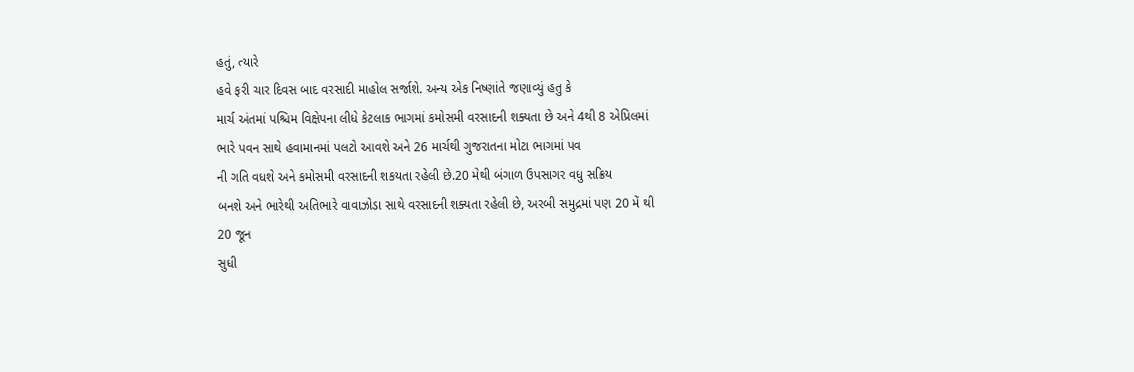હતું, ત્યારે
હવે ફરી ચાર દિવસ બાદ વરસાદી માહોલ સર્જાશે. અન્ય એક નિષ્ણાંતે જણાવ્યું હતુ કે
માર્ચ અંતમાં પશ્ચિમ વિક્ષેપના લીધે કેટલાક ભાગમાં કમોસમી વરસાદની શક્યતા છે અને 4થી 8 એપ્રિલમાં
ભારે પવન સાથે હવામાનમાં પલટો આવશે અને 26 માર્ચથી ગુજરાતના મોટા ભાગમાં પવ
ની ગતિ વધશે અને કમોસમી વરસાદની શકયતા રહેલી છે.20 મેથી બંગાળ ઉપસાગર વધુ સક્રિય
બનશે અને ભારેથી અતિભારે વાવાઝોડા સાથે વરસાદની શક્યતા રહેલી છે, અરબી સમુદ્રમાં પણ 20 મેં થી
20 જૂન
સુધી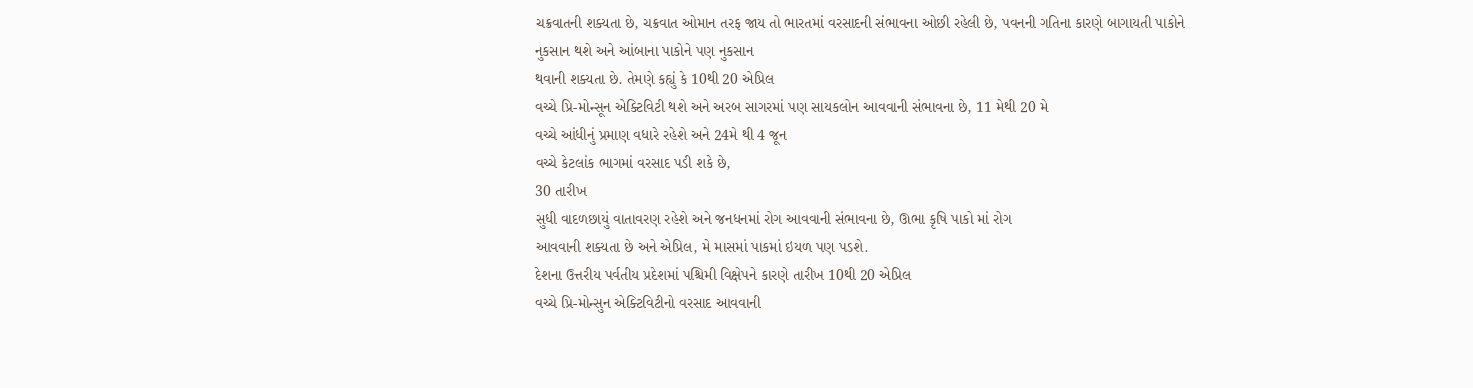ચક્રવાતની શક્યતા છે, ચક્રવાત ઓમાન તરફ જાય તો ભારતમાં વરસાદની સંભાવના ઓછી રહેલી છે, પવનની ગતિના કારણે બાગાયતી પાકોને નુકસાન થશે અને આંબાના પાકોને પણ નુકસાન
થવાની શક્યતા છે. તેમણે કહ્યું કે 10થી 20 એપ્રિલ
વચ્ચે પ્રિ-મોન્સૂન એક્ટિવિટી થશે અને અરબ સાગરમાં પણ સાયકલોન આવવાની સંભાવના છે, 11 મેથી 20 મે
વચ્ચે આંધીનું પ્રમાણ વધારે રહેશે અને 24મે થી 4 જૂન
વચ્ચે કેટલાંક ભાગમાં વરસાદ પડી શકે છે,
30 તારીખ
સુધી વાદળછાયું વાતાવરણ રહેશે અને જનધનમાં રોગ આવવાની સંભાવના છે, ઊભા કૃષિ પાકો માં રોગ
આવવાની શક્યતા છે અને એપ્રિલ, મે માસમાં પાકમાં ઇયળ પણ પડશે.
દેશના ઉત્તરીય પર્વતીય પ્રદેશમાં પશ્ચિમી વિક્ષેપને કારણે તારીખ 10થી 20 એપ્રિલ
વચ્ચે પ્રિ-મોન્સુન એક્ટિવિટીનો વરસાદ આવવાની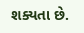શક્યતા છે.